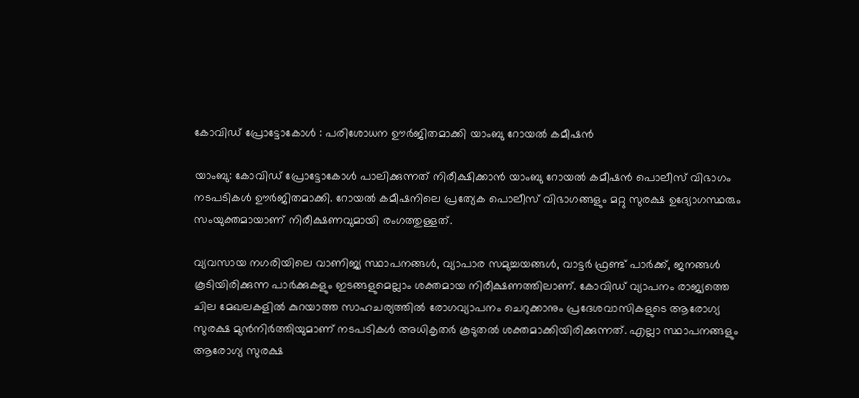കോവിഡ് പ്രോട്ടോകോൾ : പരിശോധന ഊർജിതമാക്കി യാംബു റോയൽ കമീഷൻ

യാംബു: കോവിഡ് പ്രോട്ടോകോൾ പാലിക്കുന്നത് നിരീക്ഷിക്കാൻ യാംബു റോയൽ കമീഷൻ പൊലീസ് വിഭാഗം നടപടികൾ ഊർജിതമാക്കി. റോയൽ കമീഷനിലെ പ്രത്യേക പൊലീസ് വിഭാഗങ്ങളും മറ്റു സുരക്ഷ ഉദ്യോഗസ്ഥരും സംയുക്തമായാണ് നിരീക്ഷണവുമായി രംഗത്തുള്ളത്.

വ്യവസായ നഗരിയിലെ വാണിജ്യ സ്ഥാപനങ്ങൾ, വ്യാപാര സമുച്ചയങ്ങൾ, വാട്ടർ ഫ്രണ്ട് പാർക്ക്, ജനങ്ങൾ കൂടിയിരിക്കുന്ന പാർക്കുകളും ഇടങ്ങളുമെല്ലാം ശക്തമായ നിരീക്ഷണത്തിലാണ്. കോവിഡ് വ്യാപനം രാജ്യത്തെ ചില മേഖലകളിൽ കുറയാത്ത സാഹചര്യത്തിൽ രോഗവ്യാപനം ചെറുക്കാനും പ്രദേശവാസികളുടെ ആരോഗ്യ സുരക്ഷ മുൻനിർത്തിയുമാണ് നടപടികൾ അധികൃതർ കൂടുതൽ ശക്തമാക്കിയിരിക്കുന്നത്. എല്ലാ സ്ഥാപനങ്ങളും ആരോഗ്യ സുരക്ഷ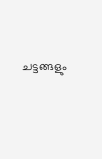ചട്ടങ്ങളും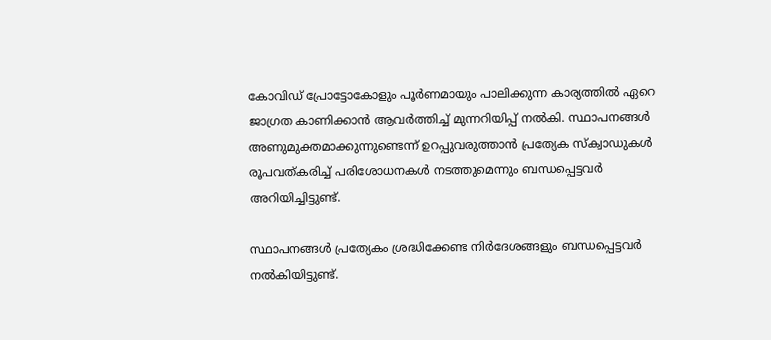കോവിഡ് പ്രോട്ടോകോളും പൂർണമായും പാലിക്കുന്ന കാര്യത്തിൽ ഏറെ ജാഗ്രത കാണിക്കാൻ ആവർത്തിച്ച് മുന്നറിയിപ്പ് നൽകി. സ്ഥാപനങ്ങൾ അണുമുക്തമാക്കുന്നുണ്ടെന്ന് ഉറപ്പുവരുത്താൻ പ്രത്യേക സ്ക്വാഡുകൾ രൂപവത്കരിച്ച് പരിശോധനകൾ നടത്തുമെന്നും ബന്ധപ്പെട്ടവർ അറിയിച്ചിട്ടുണ്ട്.

സ്ഥാപനങ്ങൾ പ്രത്യേകം ശ്രദ്ധിക്കേണ്ട നിർദേശങ്ങളും ബന്ധപ്പെട്ടവർ നൽകിയിട്ടുണ്ട്.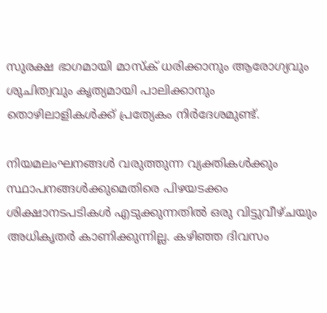സുരക്ഷ ഭാഗമായി മാസ്ക് ധരിക്കാനും ആരോഗ്യവും ശുചിത്വവും കൃത്യമായി പാലിക്കാനും തൊഴിലാളികൾക്ക് പ്രത്യേകം നിർദേശമുണ്ട്.

നിയമലംഘനങ്ങൾ വരുത്തുന്ന വ്യക്തികൾക്കും സ്ഥാപനങ്ങൾക്കുമെതിരെ പിഴയടക്കം ശിക്ഷാനടപടികൾ എടുക്കുന്നതിൽ ഒരു വിട്ടുവീഴ്ചയും അധികൃതർ കാണിക്കുന്നില്ല. കഴിഞ്ഞ ദിവസം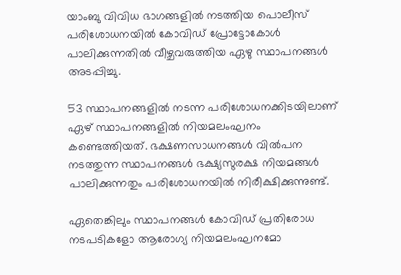യാംബു വിവിധ ഭാഗങ്ങളിൽ നടത്തിയ പൊലീസ് പരിശോധനയിൽ കോവിഡ് പ്രോട്ടോകോൾ പാലിക്കുന്നതിൽ വീഴ്ചവരുത്തിയ ഏഴു സ്ഥാപനങ്ങൾ അടപ്പിച്ചു.

53 സ്ഥാപനങ്ങളിൽ നടന്ന പരിശോധനക്കിടയിലാണ് ഏഴ് സ്ഥാപനങ്ങളിൽ നിയമലംഘനം കണ്ടെത്തിയത്. ഭക്ഷണസാധനങ്ങൾ വിൽപന നടത്തുന്ന സ്ഥാപനങ്ങൾ ഭക്ഷ്യസുരക്ഷ നിയമങ്ങൾ പാലിക്കുന്നതും പരിശോധനയിൽ നിരീക്ഷിക്കുന്നുണ്ട്.

ഏതെങ്കിലും സ്ഥാപനങ്ങൾ കോവിഡ് പ്രതിരോധ നടപടികളോ ആരോഗ്യ നിയമലംഘനമോ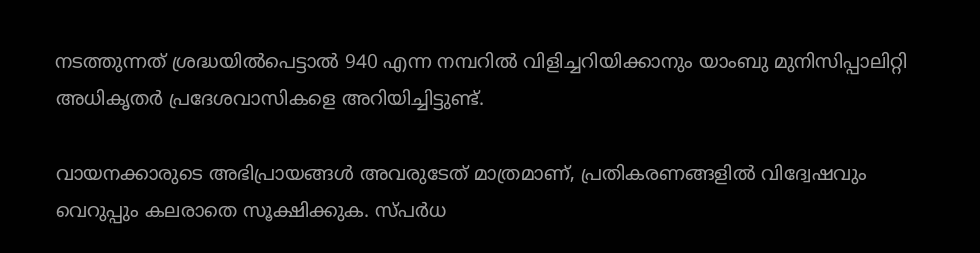നടത്തുന്നത് ശ്രദ്ധയിൽപെട്ടാൽ 940 എന്ന നമ്പറിൽ വിളിച്ചറിയിക്കാനും യാംബു മുനിസിപ്പാലിറ്റി അധികൃതർ പ്രദേശവാസികളെ അറിയിച്ചിട്ടുണ്ട്.

വായനക്കാരുടെ അഭിപ്രായങ്ങള്‍ അവരുടേത് മാത്രമാണ്, പ്രതികരണങ്ങളിൽ വിദ്വേഷവും വെറുപ്പും കലരാതെ സൂക്ഷിക്കുക. സ്പർധ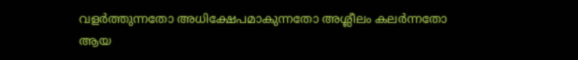വളർത്തുന്നതോ അധിക്ഷേപമാകുന്നതോ അശ്ലീലം കലർന്നതോ ആയ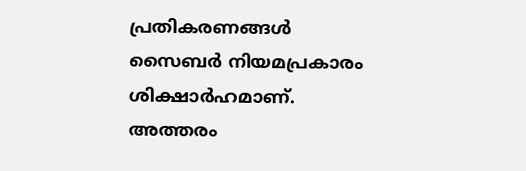പ്രതികരണങ്ങൾ സൈബർ നിയമപ്രകാരം ശിക്ഷാർഹമാണ്. അത്തരം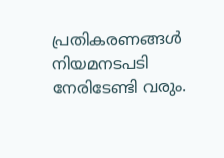പ്രതികരണങ്ങൾ നിയമനടപടി നേരിടേണ്ടി വരും.